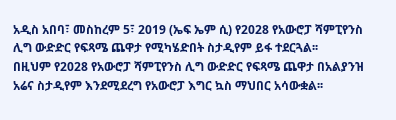አዲስ አበባ፣ መስከረም 5፣ 2019 (ኤፍ ኤም ሲ) የ2028 የአውሮፓ ሻምፒየንስ ሊግ ውድድር የፍጻሜ ጨዋታ የሚካሄድበት ስታዲየም ይፋ ተደርጓል፡፡
በዚህም የ2028 የአውሮፓ ሻምፒየንስ ሊግ ውድድር የፍጻሜ ጨዋታ በአልያንዝ አሬና ስታዲየም እንደሚደረግ የአውሮፓ እግር ኳስ ማህበር አሳውቋል፡፡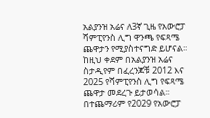አልያንዝ አሬና ለ3ኛ ጊዜ የአውሮፓ ሻምፒየንስ ሊግ ዋንጫ የፍጻሜ ጨዋታን የሚያስተናግድ ይሆናል፡፡
ከዚህ ቀደም በአልያንዝ አሬና ስታዲየም በፈረንጆቹ 2012 እና 2025 የሻምፒየንስ ሊግ የፍጻሜ ጨዋታ መደረጉ ይታወሳል፡፡
በተጨማሪም የ2029 የአውሮፓ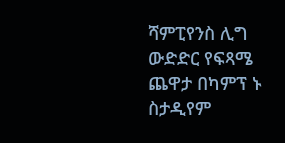ሻምፒየንስ ሊግ ውድድር የፍጻሜ ጨዋታ በካምፕ ኑ ስታዲየም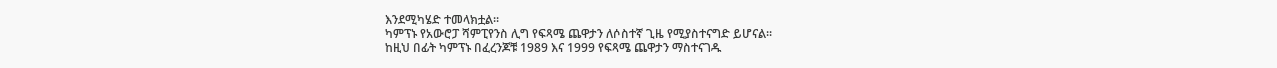እንደሚካሄድ ተመላክቷል፡፡
ካምፕኑ የአውሮፓ ሻምፒየንስ ሊግ የፍጻሜ ጨዋታን ለሶስተኛ ጊዜ የሚያስተናግድ ይሆናል፡፡
ከዚህ በፊት ካምፕኑ በፈረንጆቹ 1989 እና 1999 የፍጻሜ ጨዋታን ማስተናገዱ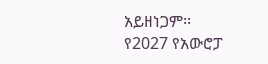አይዘነጋም፡፡
የ2027 የአውሮፓ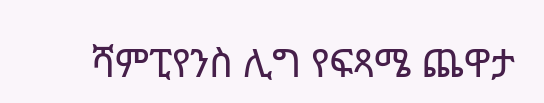ሻምፒየንስ ሊግ የፍጻሜ ጨዋታ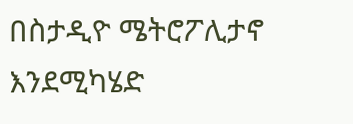በስታዲዮ ሜትሮፖሊታኖ እንደሚካሄድ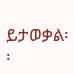ይታወቃል፡፡